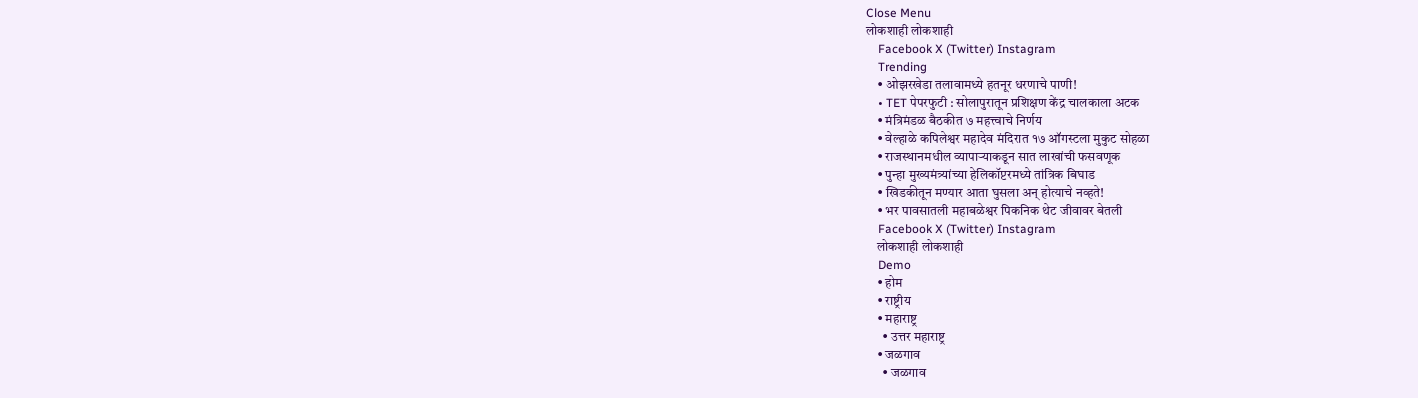Close Menu
लोकशाही लोकशाही
    Facebook X (Twitter) Instagram
    Trending
    • ओझरखेडा तलावामध्ये हतनूर धरणाचे पाणी!
    • TET पेपरफुटी : सोलापुरातून प्रशिक्षण केंद्र चालकाला अटक
    • मंत्रिमंडळ बैठकीत ७ महत्त्वाचे निर्णय
    • वेल्हाळे कपिलेश्वर महादेव मंदिरात १७ ऑगस्टला मुकुट सोहळा
    • राजस्थानमधील व्यापाऱ्याकडून सात लाखांची फसवणूक
    • पुन्हा मुख्यमंत्र्यांच्या हेलिकॉप्टरमध्ये तांत्रिक बिघाड
    • खिडकीतून मण्यार आता घुसला अन् होत्याचे नव्हते!
    • भर पावसातली महाबळेश्वर पिकनिक थेट जीवावर बेतली
    Facebook X (Twitter) Instagram
    लोकशाही लोकशाही
    Demo
    • होम
    • राष्ट्रीय
    • महाराष्ट्र
      • उत्तर महाराष्ट्र
    • जळगाव
      • जळगाव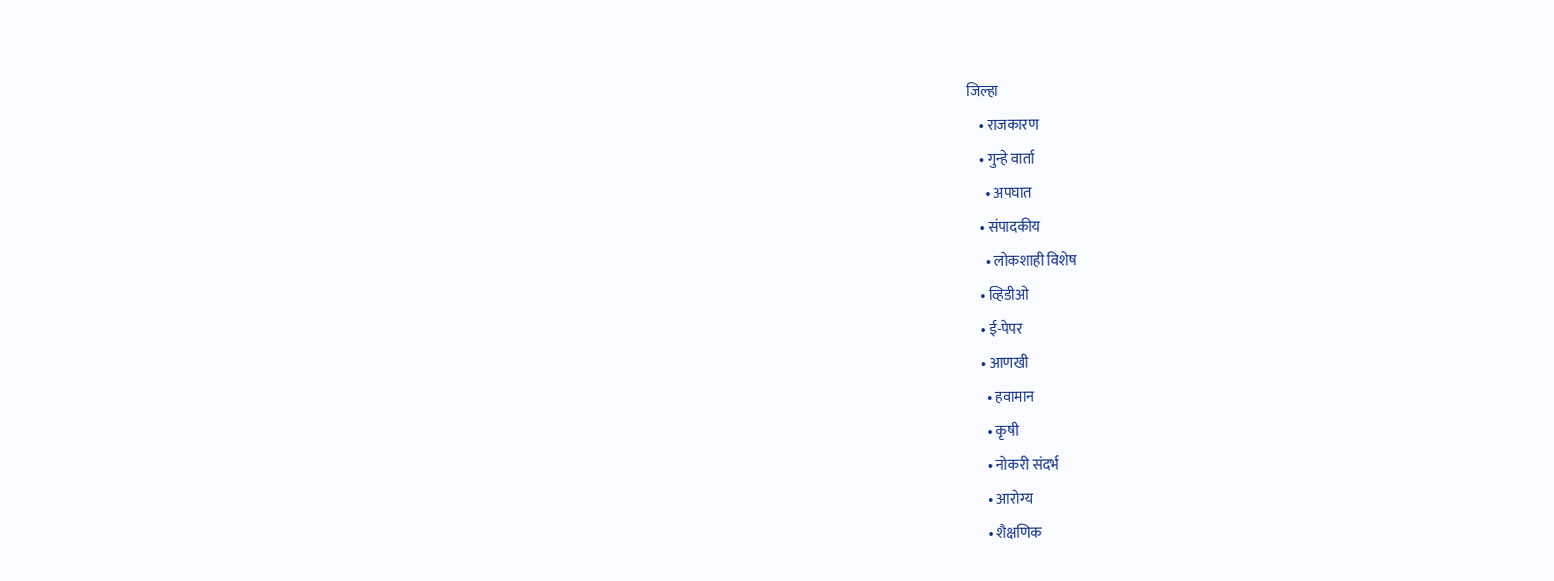जिल्हा
    • राजकारण
    • गुन्हे वार्ता
      • अपघात
    • संपादकीय
      • लोकशाही विशेष
    • व्हिडीओ
    • ई-पेपर
    • आणखी
      • हवामान
      • कृषी
      • नोकरी संदर्भ
      • आरोग्य
      • शैक्षणिक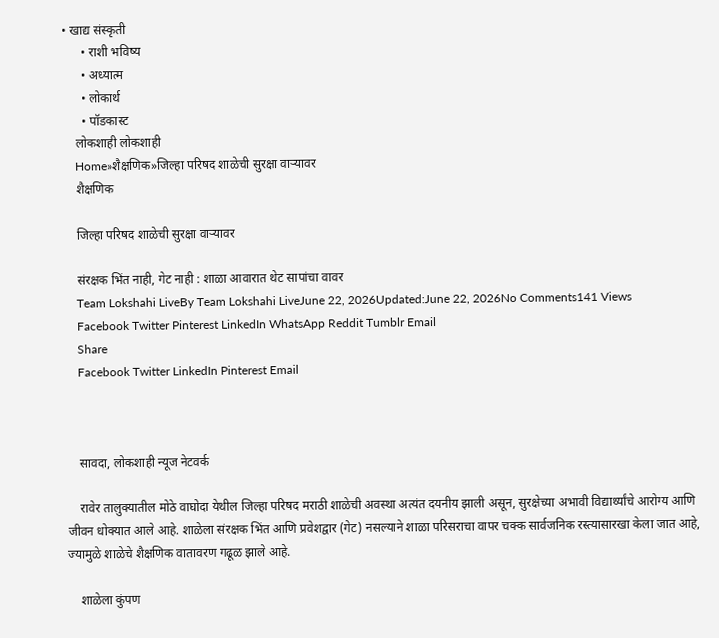• खाद्य संस्कृती
      • राशी भविष्य
      • अध्यात्म
      • लोकार्थ
      • पॉडकास्ट
    लोकशाही लोकशाही
    Home»शैक्षणिक»जिल्हा परिषद शाळेची सुरक्षा वाऱ्यावर
    शैक्षणिक

    जिल्हा परिषद शाळेची सुरक्षा वाऱ्यावर

    संरक्षक भिंत नाही, गेट नाही : शाळा आवारात थेट सापांचा वावर
    Team Lokshahi LiveBy Team Lokshahi LiveJune 22, 2026Updated:June 22, 2026No Comments141 Views
    Facebook Twitter Pinterest LinkedIn WhatsApp Reddit Tumblr Email
    Share
    Facebook Twitter LinkedIn Pinterest Email



    सावदा, लोकशाही न्यूज नेटवर्क

    रावेर तालुक्यातील मोठे वाघोदा येथील जिल्हा परिषद मराठी शाळेची अवस्था अत्यंत दयनीय झाली असून, सुरक्षेच्या अभावी विद्यार्थ्यांचे आरोग्य आणि जीवन धोक्यात आले आहे. शाळेला संरक्षक भिंत आणि प्रवेशद्वार (गेट) नसल्याने शाळा परिसराचा वापर चक्क सार्वजनिक रस्त्यासारखा केला जात आहे, ज्यामुळे शाळेचे शैक्षणिक वातावरण गढूळ झाले आहे.

    शाळेला कुंपण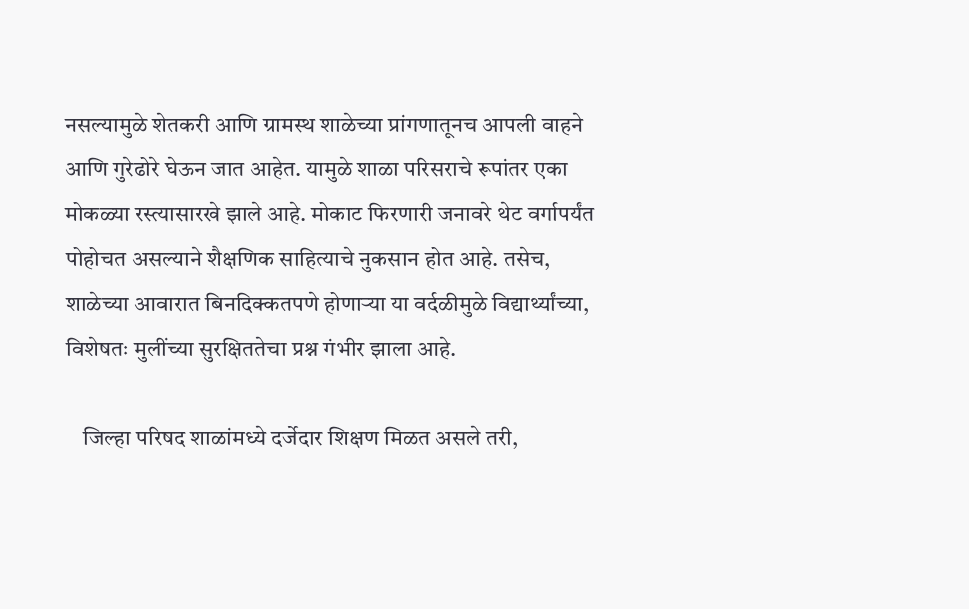नसल्यामुळे शेतकरी आणि ग्रामस्थ शाळेच्या प्रांगणातूनच आपली वाहने आणि गुरेढोरे घेऊन जात आहेत. यामुळे शाळा परिसराचे रूपांतर एका मोकळ्या रस्त्यासारखे झाले आहे. मोकाट फिरणारी जनावरे थेट वर्गापर्यंत पोहोचत असल्याने शैक्षणिक साहित्याचे नुकसान होत आहे. तसेच, शाळेच्या आवारात बिनदिक्कतपणे होणाऱ्या या वर्दळीमुळे विद्यार्थ्यांच्या, विशेषतः मुलींच्या सुरक्षिततेचा प्रश्न गंभीर झाला आहे.

    जिल्हा परिषद शाळांमध्ये दर्जेदार शिक्षण मिळत असले तरी,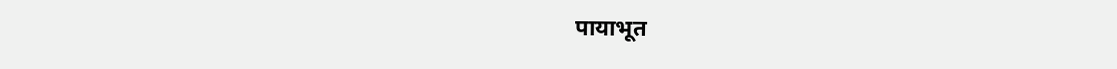पायाभूत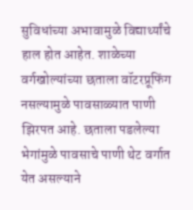सुविधांच्या अभावामुळे विद्यार्थ्यांचे हाल होत आहेत. शाळेच्या वर्गखोल्यांच्या छताला वॉटरप्रूफिंग नसल्यामुळे पावसाळ्यात पाणी झिरपत आहे. छताला पडलेल्या भेगांमुळे पावसाचे पाणी थेट वर्गात येत असल्याने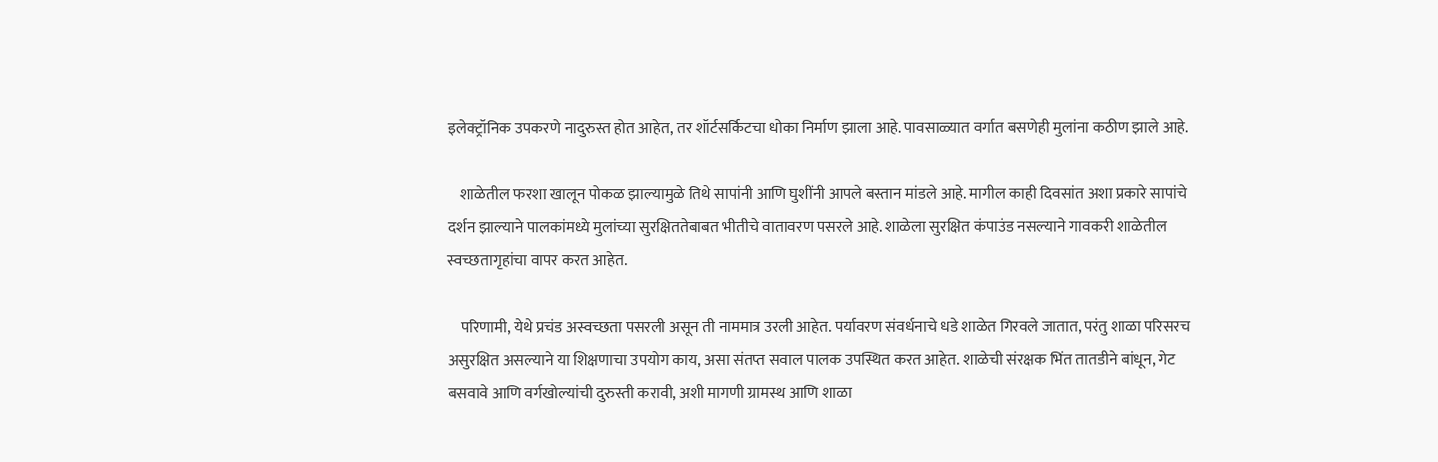इलेक्ट्रॉनिक उपकरणे नादुरुस्त होत आहेत, तर शॉर्टसर्किटचा धोका निर्माण झाला आहे. पावसाळ्यात वर्गात बसणेही मुलांना कठीण झाले आहे.

    शाळेतील फरशा खालून पोकळ झाल्यामुळे तिथे सापांनी आणि घुशींनी आपले बस्तान मांडले आहे. मागील काही दिवसांत अशा प्रकारे सापांचे दर्शन झाल्याने पालकांमध्ये मुलांच्या सुरक्षिततेबाबत भीतीचे वातावरण पसरले आहे. शाळेला सुरक्षित कंपाउंड नसल्याने गावकरी शाळेतील स्वच्छतागृहांचा वापर करत आहेत.

    परिणामी, येथे प्रचंड अस्वच्छता पसरली असून ती नाममात्र उरली आहेत. पर्यावरण संवर्धनाचे धडे शाळेत गिरवले जातात, परंतु शाळा परिसरच असुरक्षित असल्याने या शिक्षणाचा उपयोग काय, असा संतप्त सवाल पालक उपस्थित करत आहेत. शाळेची संरक्षक भिंत तातडीने बांधून, गेट बसवावे आणि वर्गखोल्यांची दुरुस्ती करावी, अशी मागणी ग्रामस्थ आणि शाळा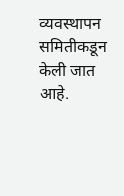व्यवस्थापन समितीकडून केली जात आहे.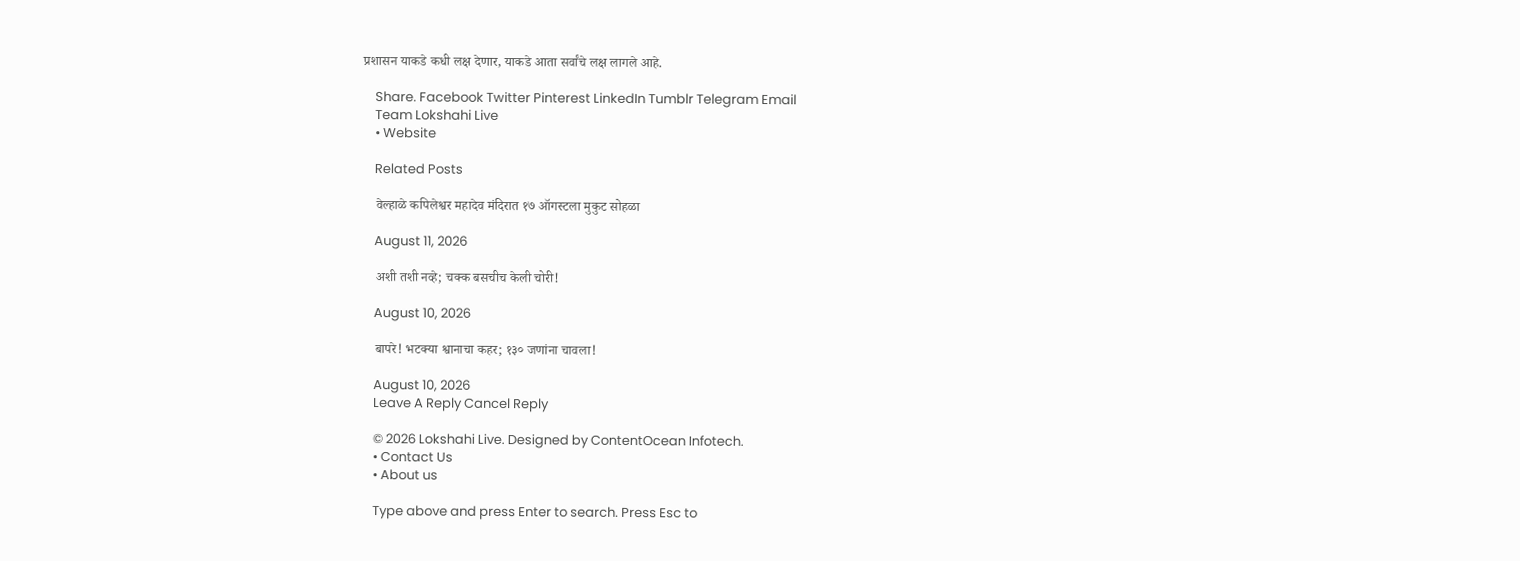प्रशासन याकडे कधी लक्ष देणार, याकडे आता सर्वांचे लक्ष लागले आहे.

    Share. Facebook Twitter Pinterest LinkedIn Tumblr Telegram Email
    Team Lokshahi Live
    • Website

    Related Posts

    वेल्हाळे कपिलेश्वर महादेव मंदिरात १७ ऑगस्टला मुकुट सोहळा

    August 11, 2026

    अशी तशी नव्हे; चक्क बसचीच केली चोरी!

    August 10, 2026

    बापरे! भटक्या श्वानाचा कहर; १३० जणांना चावला!

    August 10, 2026
    Leave A Reply Cancel Reply

    © 2026 Lokshahi Live. Designed by ContentOcean Infotech.
    • Contact Us
    • About us

    Type above and press Enter to search. Press Esc to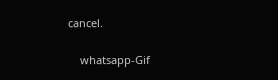cancel.

    whatsapp-Gif